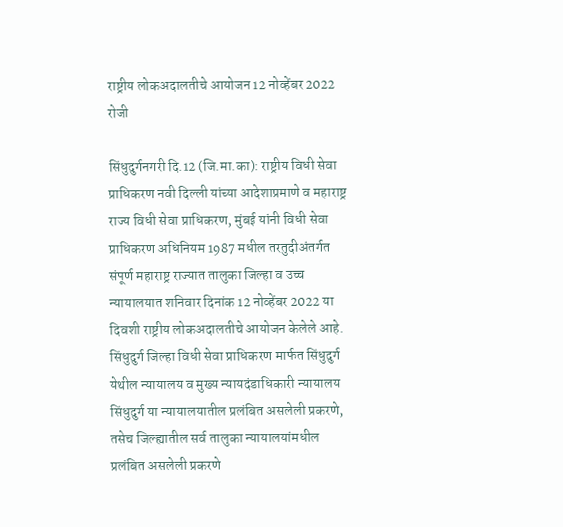राष्ट्रीय लोकअदालतीचे आयोजन 12 नोव्हेंबर 2022 रोजी

सिंधुदुर्गनगरी दि.12 (जि.मा.का): राष्ट्रीय विधी सेवा प्राधिकरण नवी दिल्ली यांच्या आदेशाप्रमाणे व महाराष्ट्र राज्य विधी सेवा प्राधिकरण, मुंबई यांनी विधी सेवा प्राधिकरण अधिनियम 1987 मधील तरतुदीअंतर्गत संपूर्ण महाराष्ट्र राज्यात तालुका जिल्हा व उच्च न्यायालयात शनिवार दिनांक 12 नोव्हेंबर 2022 या दिवशी राष्ट्रीय लोकअदालतीचे आयोजन केलेले आहे. सिंधुदुर्ग जिल्हा विधी सेवा प्राधिकरण मार्फत सिंधुदुर्ग येथील न्यायालय व मुख्य न्यायदंडाधिकारी न्यायालय सिंधुदुर्ग या न्यायालयातील प्रलंबित असलेली प्रकरणे, तसेच जिल्ह्यातील सर्व तालुका न्यायालयांमधील प्रलंबित असलेली प्रकरणे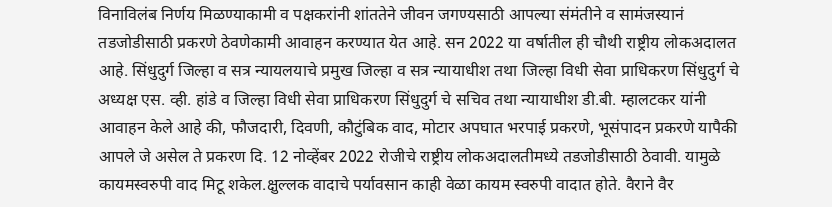विनाविलंब निर्णय मिळण्याकामी व पक्षकरांनी शांततेने जीवन जगण्यसाठी आपल्या संमंतीने व सामंजस्यानं तडजोडीसाठी प्रकरणे ठेवणेकामी आवाहन करण्यात येत आहे. सन 2022 या वर्षातील ही चौथी राष्ट्रीय लोकअदालत आहे. सिंधुदुर्ग जिल्हा व सत्र न्यायलयाचे प्रमुख जिल्हा व सत्र न्यायाधीश तथा जिल्हा विधी सेवा प्राधिकरण सिंधुदुर्ग चे अध्यक्ष एस. व्ही. हांडे व जिल्हा विधी सेवा प्राधिकरण सिंधुदुर्ग चे सचिव तथा न्यायाधीश डी.बी. म्हालटकर यांनी आवाहन केले आहे की, फौजदारी, दिवणी, कौटुंबिक वाद, मोटार अपघात भरपाई प्रकरणे, भूसंपादन प्रकरणे यापैकी आपले जे असेल ते प्रकरण दि. 12 नोव्हेंबर 2022 रोजीचे राष्ट्रीय लोकअदालतीमध्ये तडजोडीसाठी ठेवावी. यामुळे कायमस्वरुपी वाद मिटू शकेल.क्षुल्लक वादाचे पर्यावसान काही वेळा कायम स्वरुपी वादात होते. वैराने वैर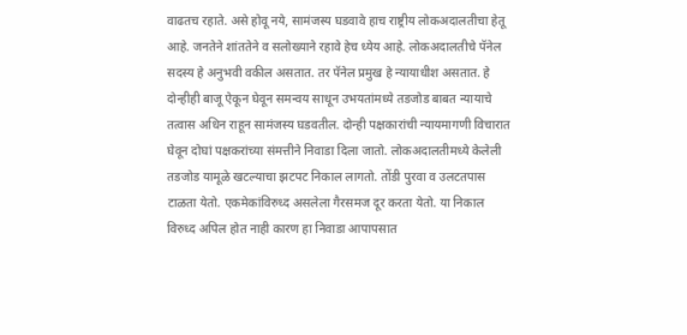वाढतच रहाते. असे होवू नये, सामंजस्य घडवावे हाच राष्ट्रीय लोकअदालतीचा हेतू आहे. जनतेने शांततेने व सलोख्याने रहावे हेच ध्येय आहे. लोकअदालतीचे पॅनेल सदस्य हे अनुभवी वकील असतात. तर पॅनेल प्रमुख हे न्यायाधीश असतात. हे दोन्हीही बाजू ऐकून घेवून समन्वय साधून उभयतांमध्ये तडजोड बाबत न्यायाचे तत्वास अधिन राहून सामंजस्य घडवतील. दोन्ही पक्षकारांची न्यायमागणी विचारात घेवून दोघां पक्षकरांच्या संमत्तीने निवाडा दिला जातो. लोकअदालतीमध्ये केलेली तडजोड यामूळे खटल्याचा झटपट निकाल लागतो. तोंडी पुरवा व उलटतपास टाळता येतो. एकमेकांविरुध्द असलेला गैरसमज दूर करता येतो. या निकाल विरुध्द अपिल होत नाही कारण हा निवाडा आपापसात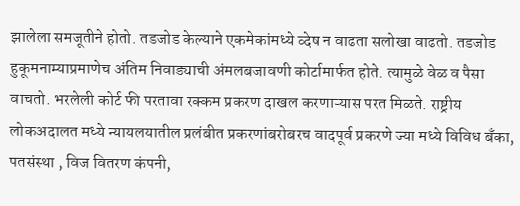झालेला समजूतीने होतो. तडजोड केल्याने एकमेकांमध्ये व्देष न वाढता सलोखा वाढतो. तडजोड हुकूमनाम्याप्रमाणेच अंतिम निवाड्याची अंमलबजावणी कोर्टामार्फत होते. त्यामुळे वेळ व पैसा वाचतो. भरलेली कोर्ट फी परतावा रक्कम प्रकरण दाखल करणाऱ्यास परत मिळते. राष्ट्रीय लोकअदालत मध्ये न्यायलयातील प्रलंबीत प्रकरणांबरोबरच वादपूर्व प्रकरणे ज्या मध्ये विविध बँका, पतसंस्था , विज वितरण कंपनी,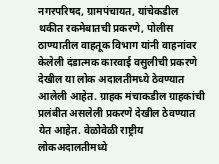नगरपरिषद, ग्रामपंचायत, यांचेकडील थकीत रकमेबातची प्रकरणे, पोलीस ठाण्यातील वाहतूक विभाग यांनी वाहनांवर केलेली दंडात्मक कारवाई वसुलीची प्रकरणे देखील या लोक अदालतीमध्ये ठेवण्यात आलेली आहेत. ग्राहक मंचाकडील ग्राहकांची प्रलंबीत असलेली प्रकरणे देखील ठेवण्यात येत आहेत. वेळोवेळी राष्ट्रीय लोकअदालतीमध्ये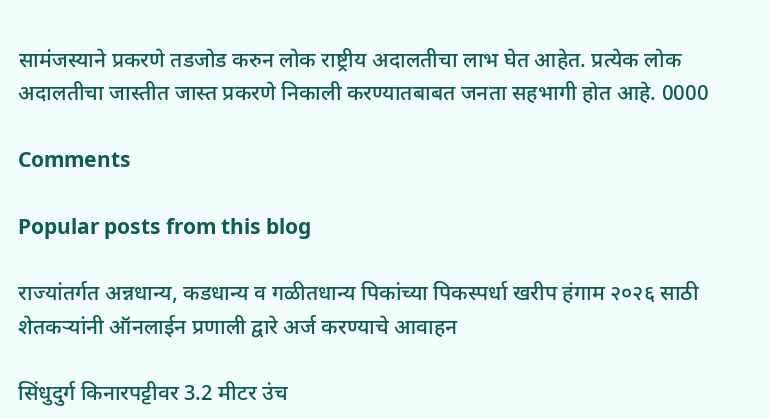सामंजस्याने प्रकरणे तडजोड करुन लोक राष्ट्रीय अदालतीचा लाभ घेत आहेत. प्रत्येक लोक अदालतीचा जास्तीत जास्त प्रकरणे निकाली करण्यातबाबत जनता सहभागी होत आहे. 0000

Comments

Popular posts from this blog

राज्यांतर्गत अन्नधान्य, कडधान्य व गळीतधान्य पिकांच्या पिकस्पर्धा खरीप हंगाम २०२६ साठी शेतकऱ्यांनी ऑनलाईन प्रणाली द्वारे अर्ज करण्याचे आवाहन

सिंधुदुर्ग किनारपट्टीवर 3.2 मीटर उंच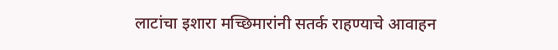लाटांचा इशारा मच्छिमारांनी सतर्क राहण्याचे आवाहन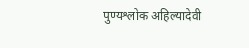पुण्यश्लोक अहिल्यादेवी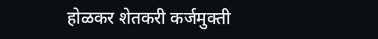होळकर शेतकरी कर्जमुक्ती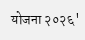योजना २०२६'